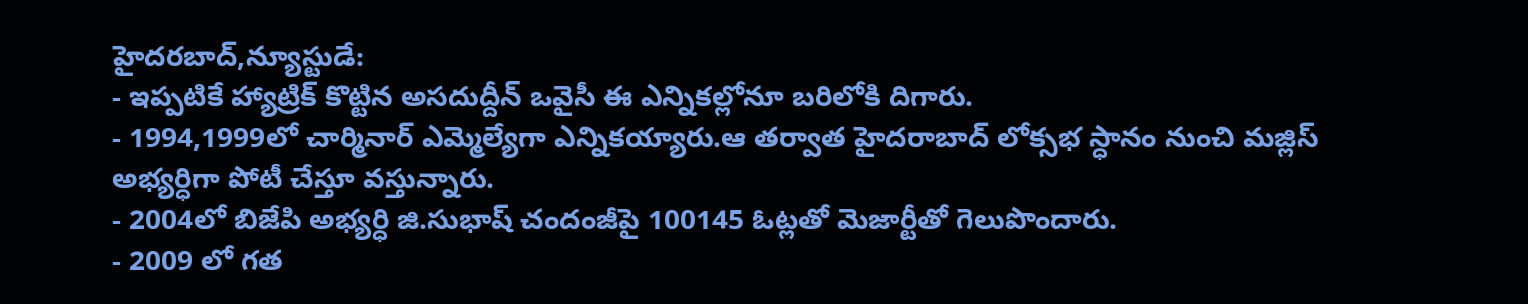హైదరబాద్,న్యూస్టుడే:
- ఇప్పటికే హ్యాట్రిక్ కొట్టిన అసదుద్దీన్ ఒవైసీ ఈ ఎన్నికల్లోనూ బరిలోకి దిగారు.
- 1994,1999లో చార్మినార్ ఎమ్మెల్యేగా ఎన్నికయ్యారు.ఆ తర్వాత హైదరాబాద్ లోక్సభ స్ధానం నుంచి మజ్లిస్ అభ్యర్ధిగా పోటీ చేస్తూ వస్తున్నారు.
- 2004లో బిజేపి అభ్యర్ధి జి.సుభాష్ చందంజీపై 100145 ఓట్లతో మెజార్టీతో గెలుపొందారు.
- 2009 లో గత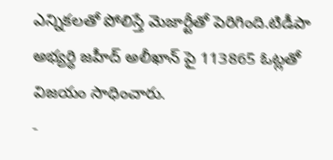ఎన్నికలతో పోలిస్తే మెజార్టీతో పెరిగింది.టిడీపా అభ్యర్ధి జహీద్ అలీఖాన్ పై 113865 ఓట్లతో విజయం సాధించారు.
-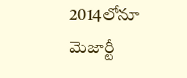2014లోనూ మెజార్టీ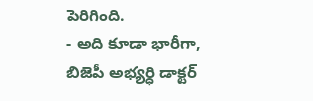పెరిగింది.
- అది కూడా భారీగా, బిజెపీ అభ్యర్ధి డాక్టర్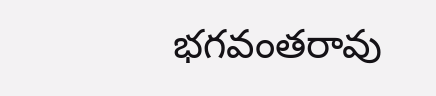భగవంతరావు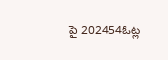పై 202454ఓట్ల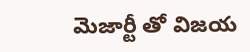మెజార్టీ తో విజయ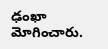ఢంఖా మోగించారు.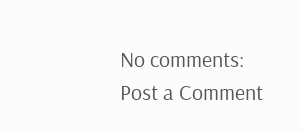No comments:
Post a Comment